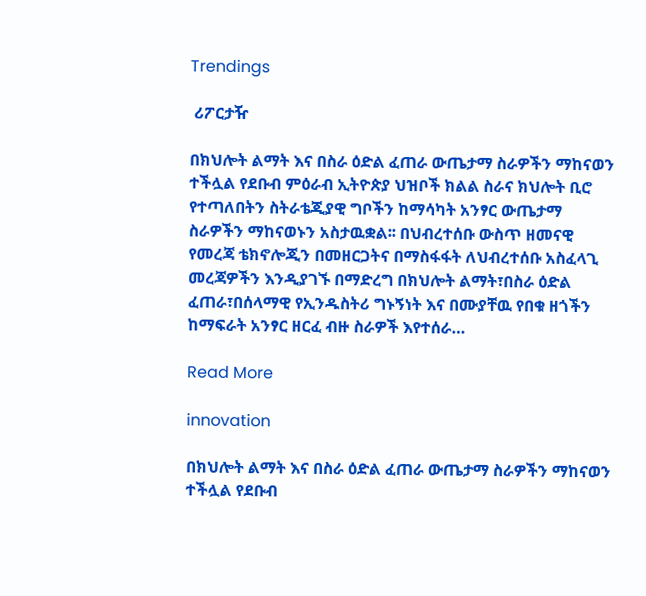Trendings

 ሪፖርታዥ

በክህሎት ልማት እና በስራ ዕድል ፈጠራ ውጤታማ ስራዎችን ማከናወን ተችሏል የደቡብ ምዕራብ ኢትዮጵያ ህዝቦች ክልል ስራና ክህሎት ቢሮ የተጣለበትን ስትራቴጂያዊ ግቦችን ከማሳካት አንፃር ውጤታማ ስራዎችን ማከናወኑን አስታዉቋል፡፡ በህብረተሰቡ ውስጥ ዘመናዊ የመረጃ ቴክኖሎጂን በመዘርጋትና በማስፋፋት ለህብረተሰቡ አስፈላጊ መረጃዎችን እንዲያገኙ በማድረግ በክህሎት ልማት፣በስራ ዕድል ፈጠራ፣በሰላማዊ የኢንዱስትሪ ግኑኝነት እና በሙያቸዉ የበቁ ዘጎችን ከማፍራት አንፃር ዘርፈ ብዙ ስራዎች እየተሰራ…

Read More

innovation

በክህሎት ልማት እና በስራ ዕድል ፈጠራ ውጤታማ ስራዎችን ማከናወን ተችሏል የደቡብ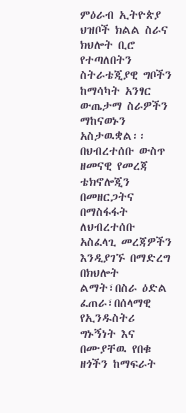ምዕራብ ኢትዮጵያ ህዝቦች ክልል ስራና ክህሎት ቢሮ የተጣለበትን ስትራቴጂያዊ ግቦችን ከማሳካት አንፃር ውጤታማ ስራዎችን ማከናወኑን አስታዉቋል፡፡ በህብረተሰቡ ውስጥ ዘመናዊ የመረጃ ቴክኖሎጂን በመዘርጋትና በማስፋፋት ለህብረተሰቡ አስፈላጊ መረጃዎችን እንዲያገኙ በማድረግ በክህሎት ልማት፣በስራ ዕድል ፈጠራ፣በሰላማዊ የኢንዱስትሪ ግኑኝነት እና በሙያቸዉ የበቁ ዘጎችን ከማፍራት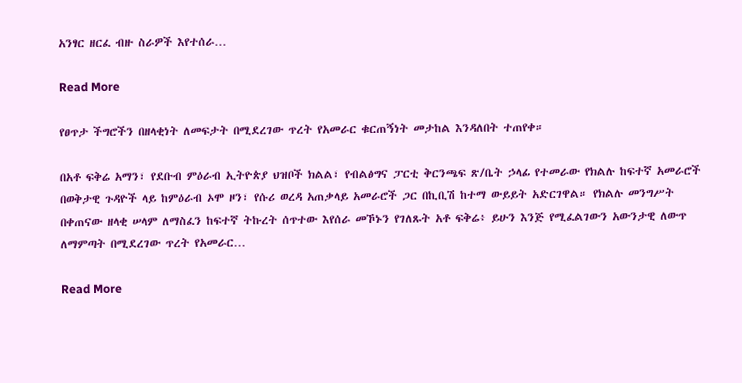አንፃር ዘርፈ ብዙ ስራዎች እየተሰራ…

Read More

የፀጥታ ችግሮችን በዘላቂነት ለመፍታት በሚደረገው ጥረት የአመራር ቁርጠኝነት መታከል እንዳለበት ተጠየቀ።

በአቶ ፍቅሬ አማን፣ የደቡብ ምዕራብ ኢትዮጵያ ህዝቦች ክልል፣ የብልፅግና ፓርቲ ቅርንጫፍ ጽ/ቤት ኃላፊ የተመራው የክልሉ ከፍተኛ አመራሮች በወቅታዊ ጉዳዮች ላይ ከምዕራብ ኦሞ ዞን፣ የሱሪ ወረዳ አጠቃላይ አመራሮች ጋር በኪቢሽ ከተማ ውይይት አድርገዋል። የክልሉ መንግሥት በቀጠናው ዘላቂ ሠላም ለማስፈን ከፍተኛ ትኩረት ሰጥተው እየሰራ መኾኑን የገለጹት አቶ ፍቅሬ፥ ይሁን እንጅ የሚፈልገውን አውንታዊ ለውጥ ለማምጣት በሚደረገው ጥረት የአመራር…

Read More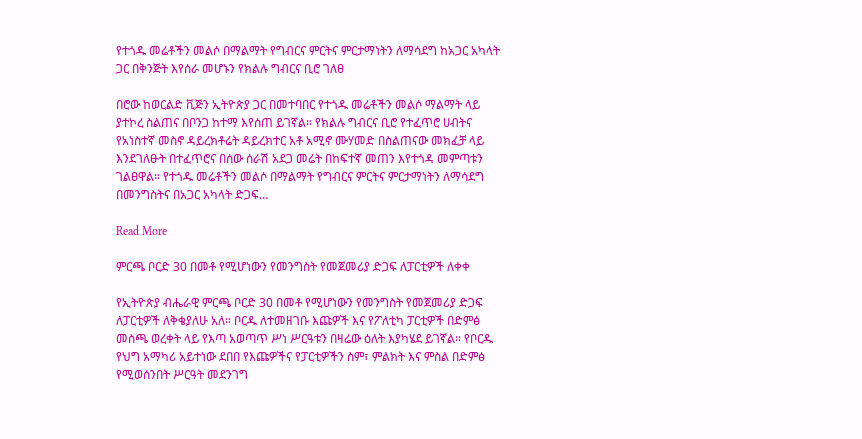የተጎዱ መሬቶችን መልሶ በማልማት የግብርና ምርትና ምርታማነትን ለማሳደግ ከአጋር አካላት ጋር በቅንጅት እየሰራ መሆኑን የክልሉ ግብርና ቢሮ ገለፀ

በሮው ከወርልድ ቪጅን ኢትዮጵያ ጋር በመተባበር የተጎዱ መሬቶችን መልሶ ማልማት ላይ ያተኮረ ስልጠና በቦንጋ ከተማ እየሰጠ ይገኛል። የክልሉ ግብርና ቢሮ የተፈጥሮ ሀብትና የአነስተኛ መስኖ ዳይረክቶሬት ዳይረክተር አቶ አሚኖ ሙሃመድ በስልጠናው መክፈቻ ላይ እንደገለፁት በተፈጥሮና በሰው ሰራሽ አደጋ መሬት በከፍተኛ መጠን እየተጎዳ መምጣቱን ገልፀዋል። የተጎዱ መሬቶችን መልሶ በማልማት የግብርና ምርትና ምርታማነትን ለማሳደግ በመንግስትና በአጋር አካላት ድጋፍ…

Read More

ምርጫ ቦርድ 30 በመቶ የሚሆነውን የመንግስት የመጀመሪያ ድጋፍ ለፓርቲዎች ለቀቀ

የኢትዮጵያ ብሔራዊ ምርጫ ቦርድ 30 በመቶ የሚሆነውን የመንግስት የመጀመሪያ ድጋፍ ለፓርቲዎች ለቅቄያለሁ አለ። ቦርዱ ለተመዘገቡ እጩዎች እና የፖለቲካ ፓርቲዎች በድምፅ መስጫ ወረቀት ላይ የእጣ አወጣጥ ሥነ ሥርዓቱን በዛሬው ዕለት እያካሄደ ይገኛል። የቦርዱ የህግ አማካሪ አይተነው ደበበ የእጩዎችና የፓርቲዎችን ስም፣ ምልክት እና ምስል በድምፅ የሚወሰንበት ሥርዓት መደንገግ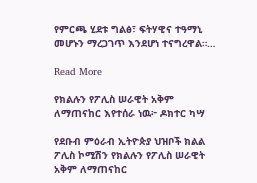የምርጫ ሂደቱ ግልፅ፣ ፍትሃዊና ተዓማኒ መሆኑን ማረጋገጥ እንደሆነ ተናግረዋል።…

Read More

የክልሉን የፖሊስ ሠራዊት አቅም ለማጠናከር እየተሰራ ነዉ፦ ዶክተር ካሣ

የደቡብ ምዕራብ ኢትዮጵያ ህዝቦች ክልል ፖሊስ ኮሚሽን የክልሉን የፖሊስ ሠራዊት አቅም ለማጠናከር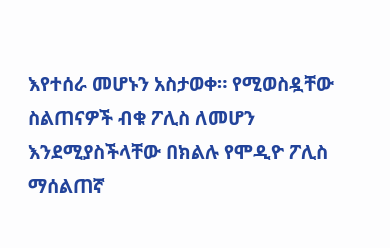እየተሰራ መሆኑን አስታወቀ። የሚወስዷቸው ስልጠናዎች ብቁ ፖሊስ ለመሆን እንደሚያስችላቸው በክልሉ የሞዲዮ ፖሊስ ማሰልጠኛ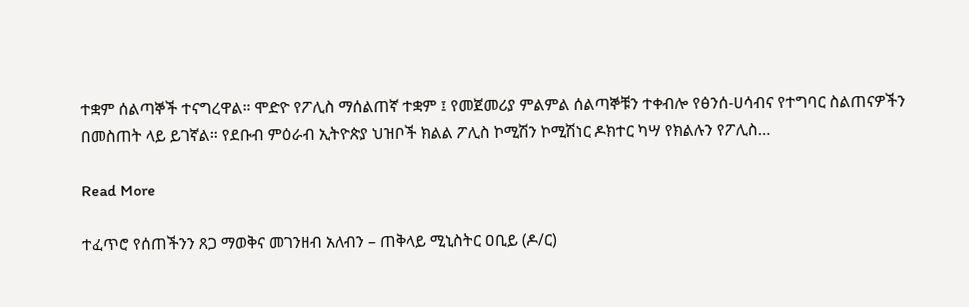ተቋም ሰልጣኞች ተናግረዋል። ሞድዮ የፖሊስ ማሰልጠኛ ተቋም ፤ የመጀመሪያ ምልምል ሰልጣኞቹን ተቀብሎ የፅንሰ-ሀሳብና የተግባር ስልጠናዎችን በመስጠት ላይ ይገኛል። የደቡብ ምዕራብ ኢትዮጵያ ህዝቦች ክልል ፖሊስ ኮሚሽን ኮሚሽነር ዶክተር ካሣ የክልሉን የፖሊስ…

Read More

ተፈጥሮ የሰጠችንን ጸጋ ማወቅና መገንዘብ አለብን – ጠቅላይ ሚኒስትር ዐቢይ (ዶ/ር)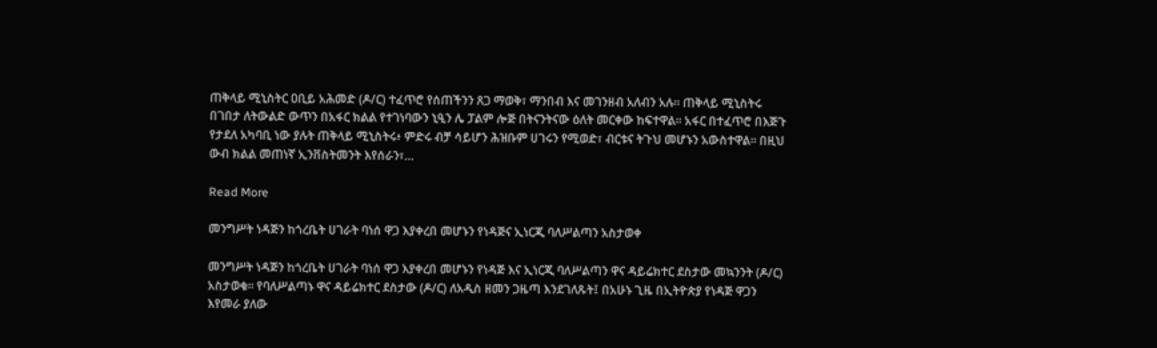ጠቅላይ ሚኒስትር ዐቢይ አሕመድ (ዶ/ር) ተፈጥሮ የሰጠችንን ጸጋ ማወቅ፣ ማንበብ እና መገንዘብ አለብን አሉ፡፡ ጠቅላይ ሚኒስትሩ በገበታ ለትውልድ ውጥን በአፋር ክልል የተገነባውን ኒዒን ሌ ፓልም ሎጅ በትናንትናው ዕለት መርቀው ከፍተዋል፡፡ አፋር በተፈጥሮ በእጅጉ የታደለ አካባቢ ነው ያሉት ጠቅላይ ሚኒስትሩ፥ ምድሩ ብቻ ሳይሆን ሕዝቡም ሀገሩን የሚወድ፣ ብርቱና ትጉህ መሆኑን አውስተዋል፡፡ በዚህ ውብ ክልል መጠነኛ ኢንቨስትመንት እየሰራን፣…

Read More

መንግሥት ነዳጅን ከጎረቤት ሀገራት ባነሰ ዋጋ እያቀረበ መሆኑን የነዳጅና ኢነርጂ ባለሥልጣን አስታወቀ

መንግሥት ነዳጅን ከጎረቤት ሀገራት ባነሰ ዋጋ እያቀረበ መሆኑን የነዳጅ እና ኢነርጂ ባለሥልጣን ዋና ዳይሬክተር ደስታው መኳንንት (ዶ/ር) አስታወቁ። የባለሥልጣኑ ዋና ዳይሬክተር ደስታው (ዶ/ር) ለአዲስ ዘመን ጋዜጣ እንደገለጹት፤ በአሁኑ ጊዜ በኢትዮጵያ የነዳጅ ዋጋን እየመራ ያለው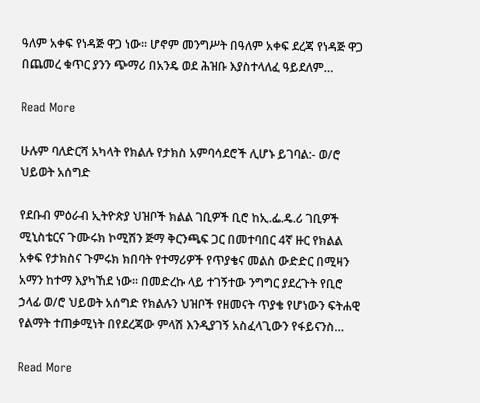ዓለም አቀፍ የነዳጅ ዋጋ ነው። ሆኖም መንግሥት በዓለም አቀፍ ደረጃ የነዳጅ ዋጋ በጨመረ ቁጥር ያንን ጭማሪ በአንዴ ወደ ሕዝቡ እያስተላለፈ ዓይደለም…

Read More

ሁሉም ባለድርሻ አካላት የክልሉ የታክስ አምባሳደሮች ሊሆኑ ይገባል:- ወ/ሮ ህይወት አሰግድ

የደቡብ ምዕራብ ኢትዮጵያ ህዝቦች ክልል ገቢዎች ቢሮ ከኢ.ፌ.ዴ.ሪ ገቢዎች ሚኒስቴርና ጉሙሩክ ኮሚሽን ጅማ ቅርንጫፍ ጋር በመተባበር 4ኛ ዙር የክልል አቀፍ የታክስና ጉምሩክ ክበባት የተማሪዎች የጥያቄና መልስ ውድድር በሚዛን አማን ከተማ እያካኸደ ነው። በመድረኩ ላይ ተገኝተው ንግግር ያደረጉት የቢሮ ኃላፊ ወ/ሮ ህይወት አሰግድ የክልሉን ህዝቦች የዘመናት ጥያቄ የሆነውን ፍትሐዊ የልማት ተጠቃሚነት በየደረጃው ምላሽ እንዲያገኝ አስፈላጊውን የፋይናንስ…

Read More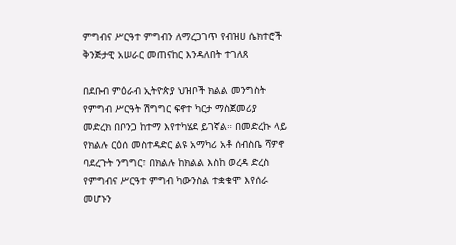ምግብና ሥርዓተ ምግብን ለማረጋገጥ የብዝሀ ሴክተሮች ቅንጅታዊ አሠራር መጠናከር እንዳለበት ተገለጸ

በደቡብ ምዕራብ ኢትዮጵያ ህዝቦች ክልል መንግስት የምግብ ሥርዓት ሽግግር ፍኖተ ካርታ ማስጀመሪያ መድረክ በቦንጋ ከተማ እየተካሄደ ይገኛል። በመድረኩ ላይ የክልሉ ርዕሰ መስተዳድር ልዩ አማካሪ አቶ ሰብስቤ ሻዎኖ ባደረጉት ንግግር፣ በክልሉ ከክልል እስከ ወረዳ ድረስ የምግብና ሥርዓተ ምግብ ካውንስል ተቋቁሞ እየሰራ መሆኑን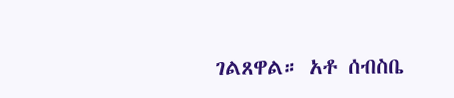ገልጸዋል። አቶ ሰብስቤ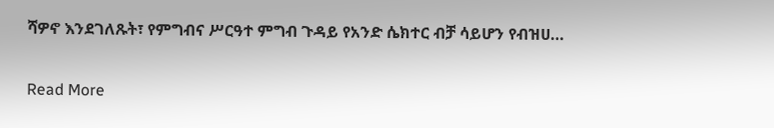ሻዎኖ እንደገለጹት፣ የምግብና ሥርዓተ ምግብ ጉዳይ የአንድ ሴክተር ብቻ ሳይሆን የብዝሀ…

Read More